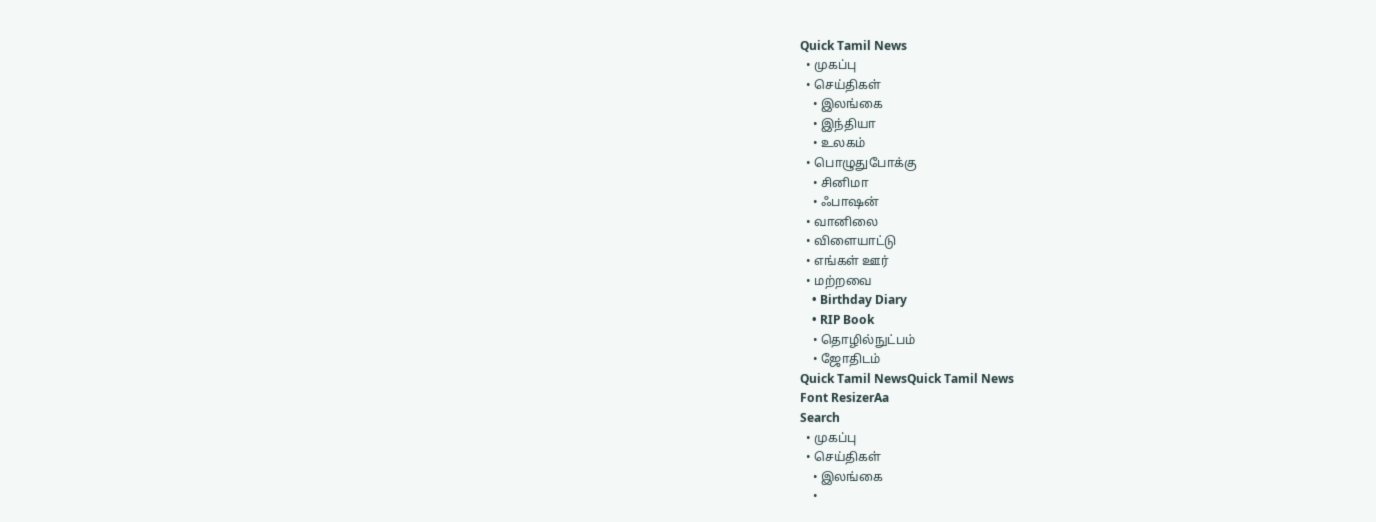Quick Tamil News
  • முகப்பு
  • செய்திகள்
    • இலங்கை
    • இந்தியா
    • உலகம்
  • பொழுதுபோக்கு
    • சினிமா
    • ஃபாஷன்
  • வானிலை
  • விளையாட்டு
  • எங்கள் ஊர்
  • மற்றவை
    • Birthday Diary
    • RIP Book
    • தொழில்நுட்பம்
    • ஜோதிடம்
Quick Tamil NewsQuick Tamil News
Font ResizerAa
Search
  • முகப்பு
  • செய்திகள்
    • இலங்கை
    •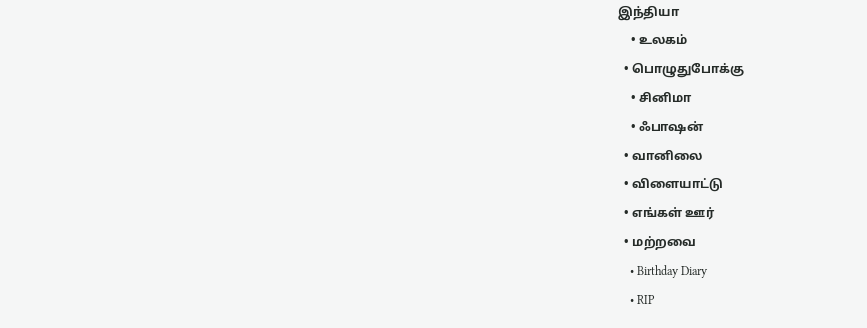இந்தியா
    • உலகம்
  • பொழுதுபோக்கு
    • சினிமா
    • ஃபாஷன்
  • வானிலை
  • விளையாட்டு
  • எங்கள் ஊர்
  • மற்றவை
    • Birthday Diary
    • RIP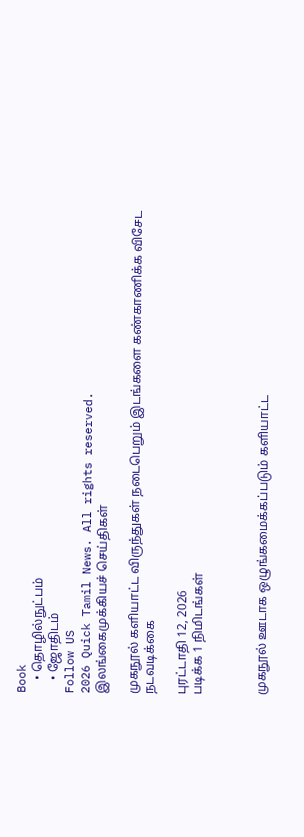Book
    • தொழில்நுட்பம்
    • ஜோதிடம்
Follow US
2026 Quick Tamil News. All rights reserved.
இலங்கைமுக்கியச் செய்திகள்

முகநூல் களியாட்ட விருந்துகள் நடைபெறும் இடங்களை கண்காணிக்க விசேட நடவடிக்கை

புரட்டாதி 12, 2026
படிக்க 1 நிமிடங்கள்



முகநூல் ஊடாக ஒழுங்கமைக்கப்படும் களியாட்ட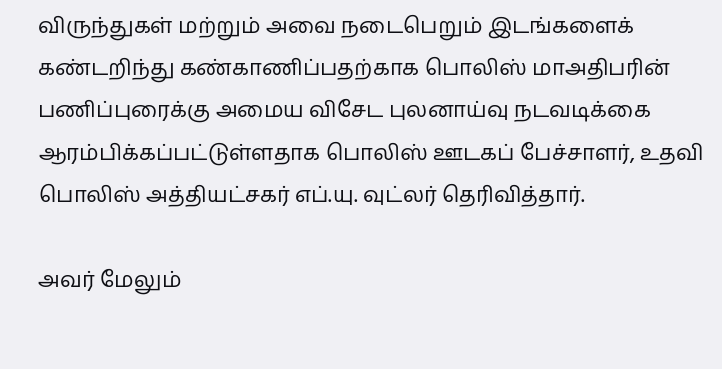விருந்துகள் மற்றும் அவை நடைபெறும் இடங்களைக் கண்டறிந்து கண்காணிப்பதற்காக பொலிஸ் மாஅதிபரின் பணிப்புரைக்கு அமைய விசேட புலனாய்வு நடவடிக்கை ஆரம்பிக்கப்பட்டுள்ளதாக பொலிஸ் ஊடகப் பேச்சாளர், உதவி பொலிஸ் அத்தியட்சகர் எப்.யு. வுட்லர் தெரிவித்தார்.

அவர் மேலும்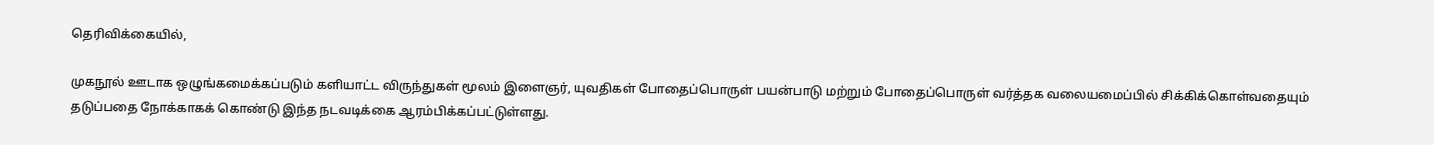தெரிவிக்கையில்,

முகநூல் ஊடாக ஒழுங்கமைக்கப்படும் களியாட்ட விருந்துகள் மூலம் இளைஞர், யுவதிகள் போதைப்பொருள் பயன்பாடு மற்றும் போதைப்பொருள் வர்த்தக வலையமைப்பில் சிக்கிக்கொள்வதையும் தடுப்பதை நோக்காகக் கொண்டு இந்த நடவடிக்கை ஆரம்பிக்கப்பட்டுள்ளது.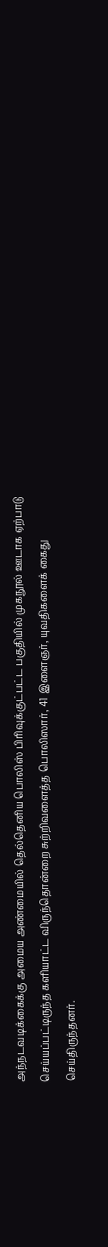அந்நடவடிக்கைக்கு அமைய அண்மையில் தெல்தெனிய பொலிஸ் பிரிவுக்குட்பட்ட பகுதியில் முகநூல் ஊடாக ஏற்பாடு செய்யப்பட்டிருந்த களியாட்ட விருந்தொன்றை சுற்றிவளைத்த பொலிஸார், 41 இளைஞர், யுவதிகளைக் கைது செய்திருந்தனர்.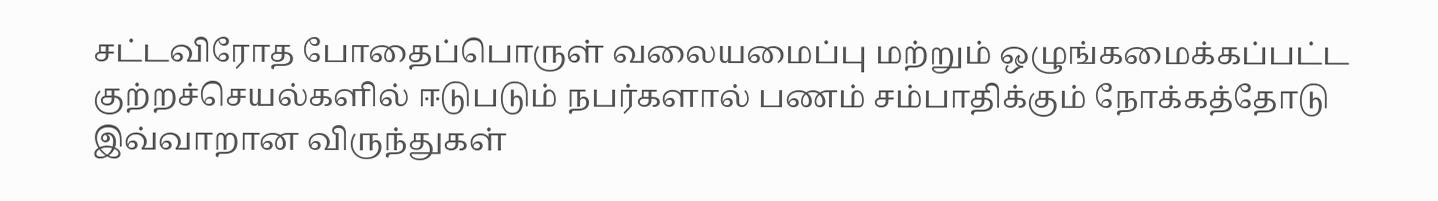சட்டவிரோத போதைப்பொருள் வலையமைப்பு மற்றும் ஒழுங்கமைக்கப்பட்ட குற்றச்செயல்களில் ஈடுபடும் நபர்களால் பணம் சம்பாதிக்கும் நோக்கத்தோடு இவ்வாறான விருந்துகள்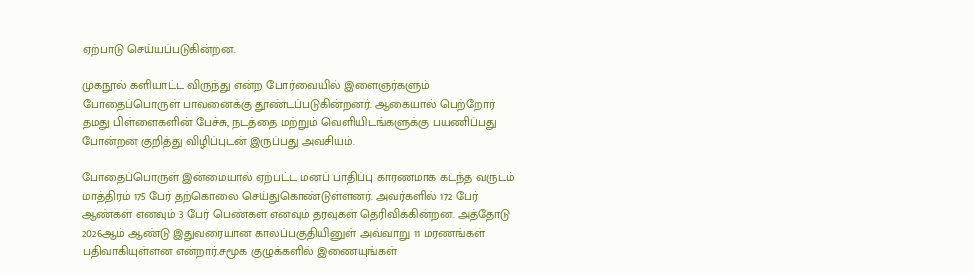ஏற்பாடு செய்யப்படுகின்றன.

முகநூல் களியாட்ட விருந்து என்ற போர்வையில் இளைஞர்களும் போதைப்பொருள் பாவனைக்கு தூண்டப்படுகின்றனர். ஆகையால் பெற்றோர் தமது பிள்ளைகளின் பேச்சு, நடத்தை மற்றும் வெளியிடங்களுக்கு பயணிப்பது போன்றன குறித்து விழிப்புடன் இருப்பது அவசியம்.

போதைப்பொருள் இன்மையால் ஏற்பட்ட மனப் பாதிப்பு காரணமாக கடந்த வருடம் மாத்திரம் 175 பேர் தற்கொலை செய்துகொண்டுள்ளனர். அவர்களில் 172 பேர் ஆண்கள் எனவும் 3 பேர் பெண்கள் எனவும் தரவுகள் தெரிவிக்கின்றன. அத்தோடு 2026ஆம் ஆண்டு இதுவரையான காலப்பகுதியினுள் அவ்வாறு 11 மரணங்கள் பதிவாகியுள்ளன என்றார்.சமூக குழுக்களில் இணையுங்கள்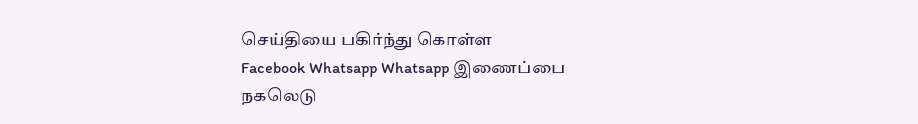செய்தியை பகிர்ந்து கொள்ள
Facebook Whatsapp Whatsapp இணைப்பை நகலெடு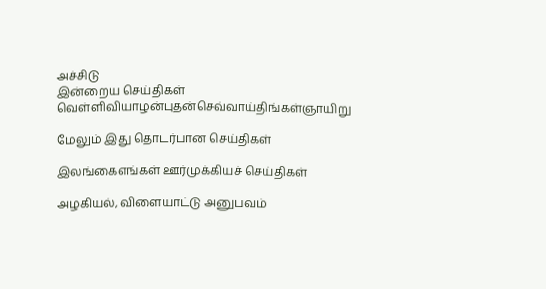அச்சிடு
இன்றைய செய்திகள்
வெள்ளிவியாழன்புதன்செவ்வாய்திங்கள்ஞாயிறு

மேலும் இது தொடர்பான செய்திகள்

இலங்கைஎங்கள் ஊர்முக்கியச் செய்திகள்

அழகியல், விளையாட்டு அனுபவம்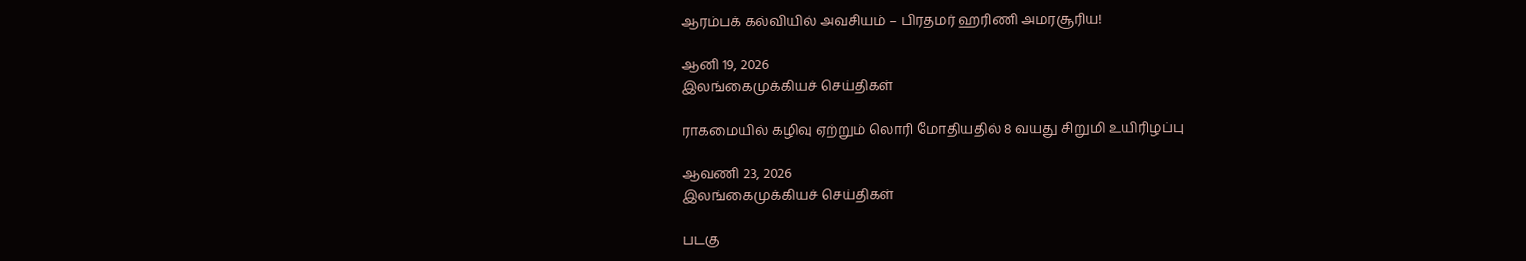ஆரம்பக் கல்வியில் அவசியம் – பிரதமர் ஹரிணி அமரசூரிய!

ஆனி 19, 2026
இலங்கைமுக்கியச் செய்திகள்

ராகமையில் கழிவு ஏற்றும் லொரி மோதியதில் 8 வயது சிறுமி உயிரிழப்பு

ஆவணி 23, 2026
இலங்கைமுக்கியச் செய்திகள்

படகு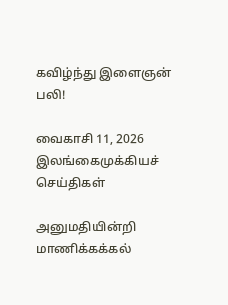கவிழ்ந்து இளைஞன் பலி!

வைகாசி 11, 2026
இலங்கைமுக்கியச் செய்திகள்

அனுமதியின்றி மாணிக்கக்கல்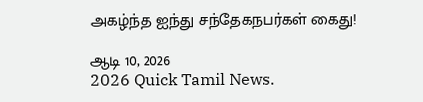அகழ்ந்த ஐந்து சந்தேகநபர்கள் கைது!

ஆடி 10, 2026
2026 Quick Tamil News.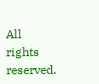All rights reserved.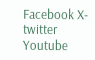Facebook X-twitter Youtube